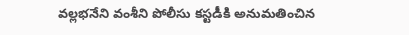వల్లభనేని వంశీని పోలీసు కస్టడీకి అనుమతించిన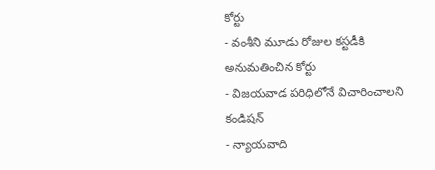కోర్టు
- వంశీని మూడు రోజుల కస్టడీకి అనుమతించిన కోర్టు
- విజయవాడ పరిధిలోనే విచారించాలని కండిషన్
- న్యాయవాది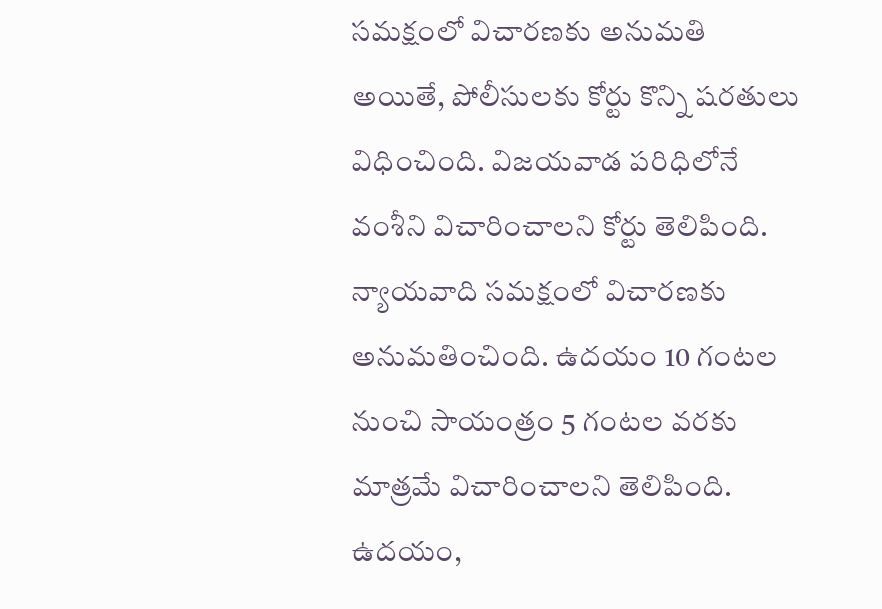సమక్షంలో విచారణకు అనుమతి
అయితే, పోలీసులకు కోర్టు కొన్ని షరతులు విధించింది. విజయవాడ పరిధిలోనే వంశీని విచారించాలని కోర్టు తెలిపింది. న్యాయవాది సమక్షంలో విచారణకు అనుమతించింది. ఉదయం 10 గంటల నుంచి సాయంత్రం 5 గంటల వరకు మాత్రమే విచారించాలని తెలిపింది. ఉదయం,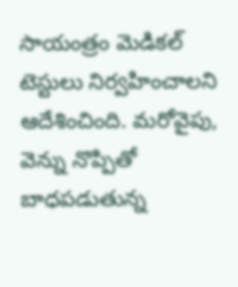సాయంత్రం మెడికల్ టెస్టులు నిర్వహించాలని ఆదేశించింది. మరోవైపు, వెన్ను నొప్పితో బాధపడుతున్న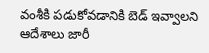వంశీకి పడుకోవడానికి బెడ్ ఇవ్వాలని ఆదేశాలు జారీ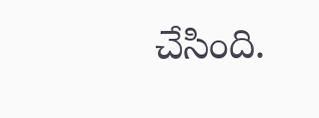చేసింది.